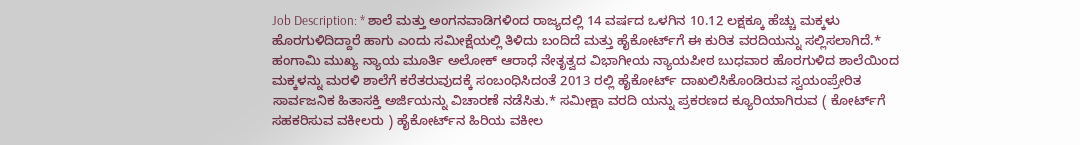Job Description: * ಶಾಲೆ ಮತ್ತು ಅಂಗನವಾಡಿಗಳಿಂದ ರಾಜ್ಯದಲ್ಲಿ 14 ವರ್ಷದ ಒಳಗಿನ 10.12 ಲಕ್ಷಕ್ಕೂ ಹೆಚ್ಚು ಮಕ್ಕಳು ಹೊರಗುಳಿದಿದ್ದಾರೆ ಹಾಗು ಎಂದು ಸಮೀಕ್ಷೆಯಲ್ಲಿ ತಿಳಿದು ಬಂದಿದೆ ಮತ್ತು ಹೈಕೋರ್ಟ್‌ಗೆ ಈ ಕುರಿತ ವರದಿಯನ್ನು ಸಲ್ಲಿಸಲಾಗಿದೆ.* ಹಂಗಾಮಿ ಮುಖ್ಯ ನ್ಯಾಯ ಮೂರ್ತಿ ಅಲೋಕ್ ಆರಾಧೆ ನೇತೃತ್ವದ ವಿಭಾಗೀಯ ನ್ಯಾಯಪೀಠ ಬುಧವಾರ ಹೊರಗುಳಿದ ಶಾಲೆಯಿಂದ ಮಕ್ಕಳನ್ನು ಮರಳಿ ಶಾಲೆಗೆ ಕರೆತರುವುದಕ್ಕೆ ಸಂಬಂಧಿಸಿದಂತೆ 2013 ರಲ್ಲಿ ಹೈಕೋರ್ಟ್ ದಾಖಲಿಸಿಕೊಂಡಿರುವ ಸ್ವಯಂಪ್ರೇರಿತ ಸಾರ್ವಜನಿಕ ಹಿತಾಸಕ್ತಿ ಅರ್ಜಿಯನ್ನು ವಿಚಾರಣೆ ನಡೆಸಿತು.* ಸಮೀಕ್ಷಾ ವರದಿ ಯನ್ನು ಪ್ರಕರಣದ ಕ್ಯೂರಿಯಾಗಿರುವ ( ಕೋರ್ಟ್‌ಗೆ ಸಹಕರಿಸುವ ವಕೀಲರು ) ಹೈಕೋರ್ಟ್‌ನ ಹಿರಿಯ ವಕೀಲ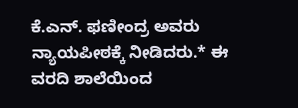ಕೆ.ಎನ್. ಫಣೀಂದ್ರ ಅವರು ನ್ಯಾಯಪೀಠಕ್ಕೆ ನೀಡಿದರು.* ಈ ವರದಿ ಶಾಲೆಯಿಂದ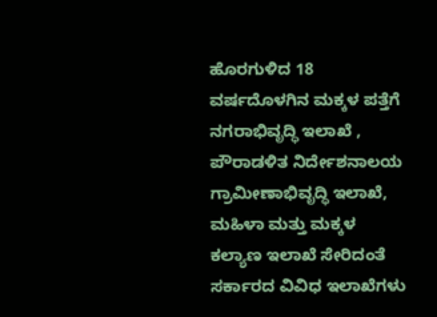ಹೊರಗುಳಿದ 18 ವರ್ಷದೊಳಗಿನ ಮಕ್ಕಳ ಪತ್ತೆಗೆ ನಗರಾಭಿವೃದ್ಧಿ ಇಲಾಖೆ , ಪೌರಾಡಳಿತ ನಿರ್ದೇಶನಾಲಯ ಗ್ರಾಮೀಣಾಭಿವೃದ್ಧಿ ಇಲಾಖೆ, ಮಹಿಳಾ ಮತ್ತು ಮಕ್ಕಳ ಕಲ್ಯಾಣ ಇಲಾಖೆ ಸೇರಿದಂತೆ ಸರ್ಕಾರದ ವಿವಿಧ ಇಲಾಖೆಗಳು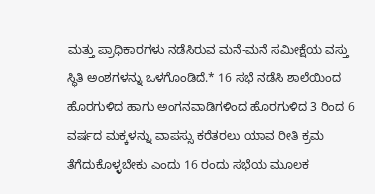ಮತ್ತು ಪ್ರಾಧಿಕಾರಗಳು ನಡೆಸಿರುವ ಮನೆ-ಮನೆ ಸಮೀಕ್ಷೆಯ ವಸ್ತು ಸ್ಥಿತಿ ಅಂಶಗಳನ್ನು ಒಳಗೊಂಡಿದೆ.* 16 ಸಭೆ ನಡೆಸಿ ಶಾಲೆಯಿಂದ ಹೊರಗುಳಿದ ಹಾಗು ಅಂಗನವಾಡಿಗಳಿಂದ ಹೊರಗುಳಿದ 3 ರಿಂದ 6 ವರ್ಷದ ಮಕ್ಕಳನ್ನು ವಾಪಸ್ಸು ಕರೆತರಲು ಯಾವ ರೀತಿ ಕ್ರಮ ತೆಗೆದುಕೊಳ್ಳಬೇಕು ಎಂದು 16 ರಂದು ಸಭೆಯ ಮೂಲಕ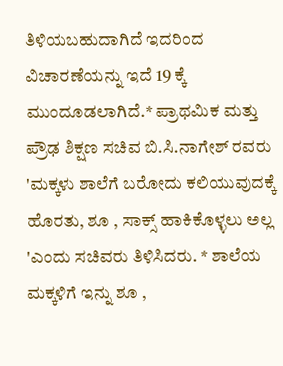ತಿಳಿಯಬಹುದಾಗಿದೆ ಇದರಿಂದ ವಿಚಾರಣೆಯನ್ನು ಇದೆ 19 ಕ್ಕೆ ಮುಂದೂಡಲಾಗಿದೆ.* ಪ್ರಾಥಮಿಕ ಮತ್ತು ಪ್ರೌಢ ಶಿಕ್ಷಣ ಸಚಿವ ಬಿ.ಸಿ.ನಾಗೇಶ್ ರವರು 'ಮಕ್ಕಳು ಶಾಲೆಗೆ ಬರೋದು ಕಲಿಯುವುದಕ್ಕೆ ಹೊರತು, ಶೂ , ಸಾಕ್ಸ್ ಹಾಕಿಕೊಳ್ಳಲು ಅಲ್ಲ 'ಎಂದು ಸಚಿವರು ತಿಳಿಸಿದರು. * ಶಾಲೆಯ ಮಕ್ಕಳಿಗೆ ಇನ್ನು ಶೂ ,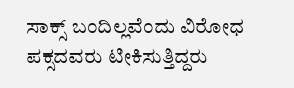ಸಾಕ್ಸ್ ಬಂದಿಲ್ಲವೆಂದು ವಿರೋಧ ಪಕ್ಸದವರು ಟೀಕಿಸುತ್ತಿದ್ದರು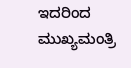ಇದರಿಂದ ಮುಖ್ಯಮಂತ್ರಿ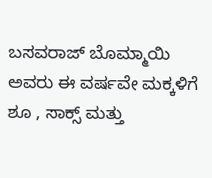ಬಸವರಾಜ್ ಬೊಮ್ಮಾಯಿ ಅವರು ಈ ವರ್ಷವೇ ಮಕ್ಕಳಿಗೆ ಶೂ , ಸಾಕ್ಸ್ ಮತ್ತು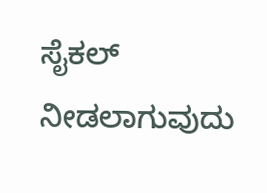ಸೈಕಲ್ ನೀಡಲಾಗುವುದು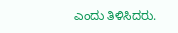ಎಂದು ತಿಳಿಸಿದರು.